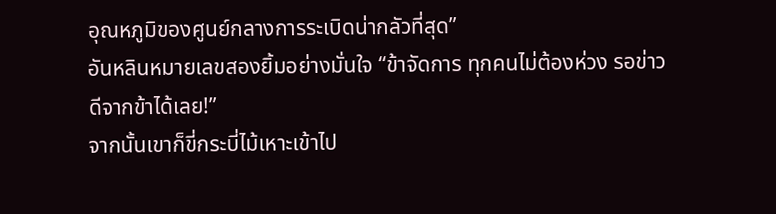อุณหภูมิของศูนย์กลางการระเบิดน่ากลัวที่สุด”
อันหลินหมายเลขสองยิ้มอย่างมั่นใจ “ข้าจัดการ ทุกคนไม่ต้องห่วง รอข่าวดีจากข้าได้เลย!”
จากนั้นเขาก็ขี่กระบี่ไม้เหาะเข้าไป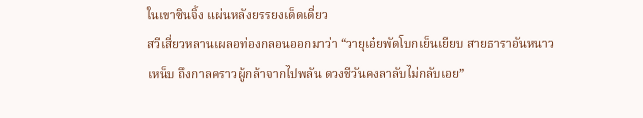ในเขาซินจิ้ง แผ่นหลังยรรยงเด็ดเดี่ยว
สวีเสี่ยวหลานเผลอท่องกลอนออกมาว่า “วายุเอ๋ยพัดโบกเย็นเยียบ สายธาราอันหนาวเหน็บ ถึงกาลคราวผู้กล้าจากไปพลัน ดวงชีวันคงลาลับไม่กลับเอย”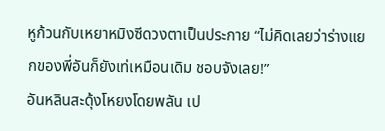หูก้วนกับเหยาหมิงซีดวงตาเป็นประกาย “ไม่คิดเลยว่าร่างแยกของพี่อันก็ยังเท่เหมือนเดิม ชอบจังเลย!”
อันหลินสะดุ้งโหยงโดยพลัน เป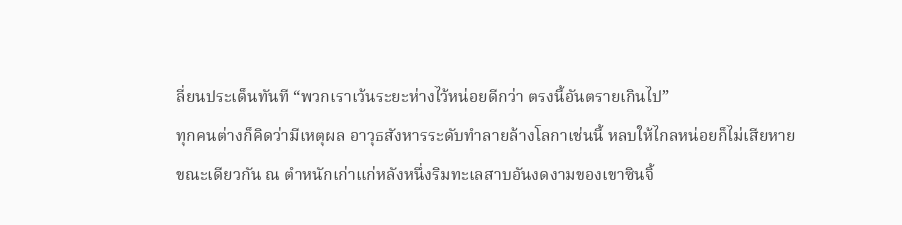ลี่ยนประเด็นทันที “พวกเราเว้นระยะห่างไว้หน่อยดีกว่า ตรงนี้อันตรายเกินไป”
ทุกคนต่างก็คิดว่ามีเหตุผล อาวุธสังหารระดับทำลายล้างโลกาเช่นนี้ หลบให้ไกลหน่อยก็ไม่เสียหาย
ขณะเดียวกัน ณ ตำหนักเก่าแก่หลังหนึ่งริมทะเลสาบอันงดงามของเขาซินจิ้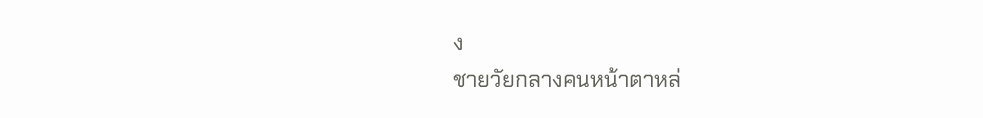ง
ชายวัยกลางคนหน้าตาหล่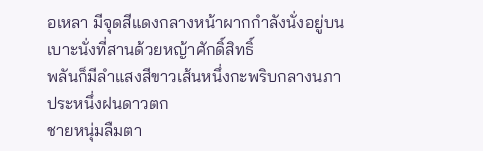อเหลา มีจุดสีแดงกลางหน้าผากกำลังนั่งอยู่บนเบาะนั่งที่สานด้วยหญ้าศักดิ์สิทธิ์
พลันก็มีลำแสงสีขาวเส้นหนึ่งกะพริบกลางนภาประหนึ่งฝนดาวตก
ชายหนุ่มลืมตา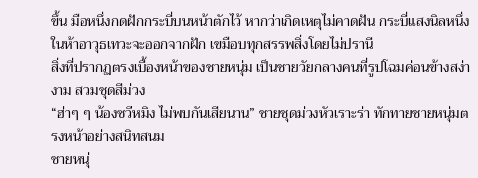ขึ้น มือหนึ่งกดฝักกระบี่บนหน้าตักไว้ หากว่าเกิดเหตุไม่คาดฝัน กระบี่แสงนิลหนึ่งในห้าอาวุธเทวะจะออกจากฝัก เขมือบทุกสรรพสิ่งโดยไม่ปรานี
สิ่งที่ปรากฏตรงเบื้องหน้าของชายหนุ่ม เป็นชายวัยกลางคนที่รูปโฉมค่อนข้างสง่างาม สวมชุดสีม่วง
“ฮ่าๆ ๆ น้องซวีหมิง ไม่พบกันเสียนาน” ชายชุดม่วงหัวเราะร่า ทักทายชายหนุ่มตรงหน้าอย่างสนิทสนม
ชายหนุ่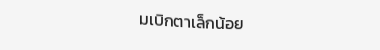มเบิกตาเล็กน้อย